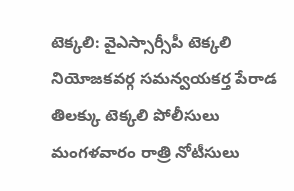టెక్కలి: వైఎస్సార్సీపీ టెక్కలి నియోజకవర్గ సమన్వయకర్త పేరాడ తిలక్కు టెక్కలి పోలీసులు మంగళవారం రాత్రి నోటీసులు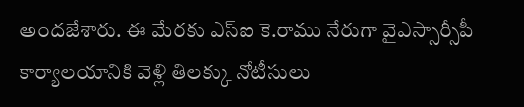అందజేశారు. ఈ మేరకు ఎస్ఐ కె.రాము నేరుగా వైఎస్సార్సీపీ కార్యాలయానికి వెళ్లి తిలక్కు నోటీసులు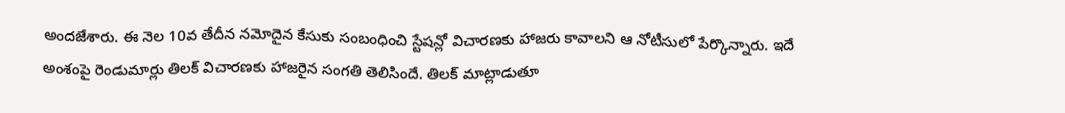అందజేశారు. ఈ నెల 10వ తేదీన నమోదైన కేసుకు సంబంధించి స్టేషన్లో విచారణకు హాజరు కావాలని ఆ నోటీసులో పేర్కొన్నారు. ఇదే అంశంపై రెండుమార్లు తిలక్ విచారణకు హాజరైన సంగతి తెలిసిందే. తిలక్ మాట్లాడుతూ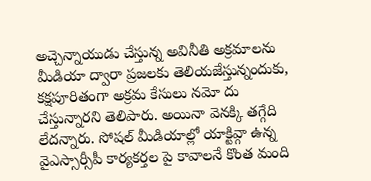అచ్చెన్నాయుడు చేస్తున్న అవినీతి అక్రమాలను మీడియా ద్వారా ప్రజలకు తెలియజేస్తున్నందుకు, కక్షపూరితంగా అక్రమ కేసులు నమో దు చేస్తున్నారని తెలిపారు. అయినా వెనక్కి తగ్గేది లేదన్నారు. సోషల్ మీడియాల్లో యాక్టివ్గా ఉన్న వైఎస్సార్సీపీ కార్యకర్తల పై కావాలనే కొంత మంది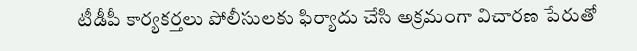టీడీపీ కార్యకర్తలు పోలీసులకు ఫిర్యాదు చేసి అక్రమంగా విచారణ పేరుతో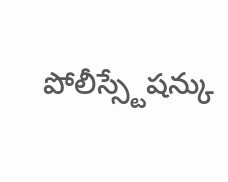పోలీస్స్టేషన్కు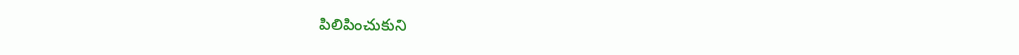పిలిపించుకుని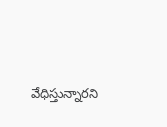వేధిస్తున్నారని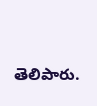తెలిపారు.